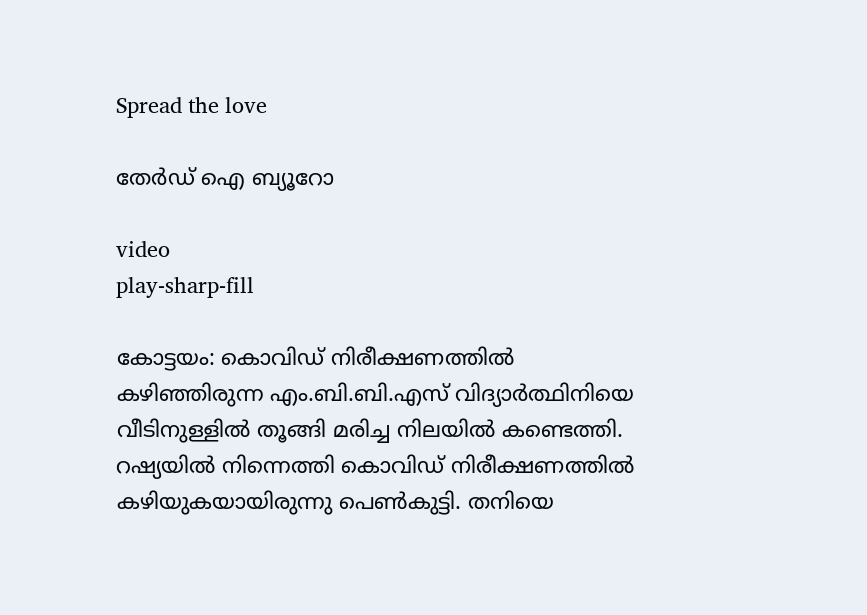Spread the love

തേർഡ് ഐ ബ്യൂറോ

video
play-sharp-fill

കോട്ടയം: കൊവിഡ് നിരീക്ഷണത്തിൽ കഴിഞ്ഞിരുന്ന എം.ബി.ബി.എസ് വിദ്യാർത്ഥിനിയെ വീടിനുള്ളിൽ തൂങ്ങി മരിച്ച നിലയിൽ കണ്ടെത്തി. റഷ്യയിൽ നിന്നെത്തി കൊവിഡ് നിരീക്ഷണത്തിൽ കഴിയുകയായിരുന്നു പെൺകുട്ടി. തനിയെ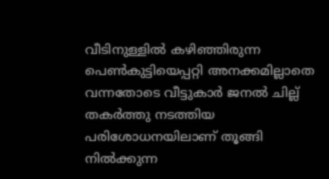വീടിനുള്ളിൽ കഴിഞ്ഞിരുന്ന പെൺകുട്ടിയെപ്പറ്റി അനക്കമില്ലാതെ വന്നതോടെ വീട്ടുകാർ ജനൽ ചില്ല് തകർത്തു നടത്തിയ പരിശോധനയിലാണ് തൂങ്ങി നിൽക്കുന്ന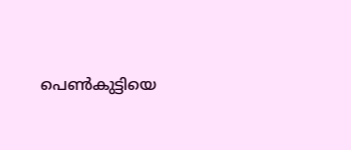പെൺകുട്ടിയെ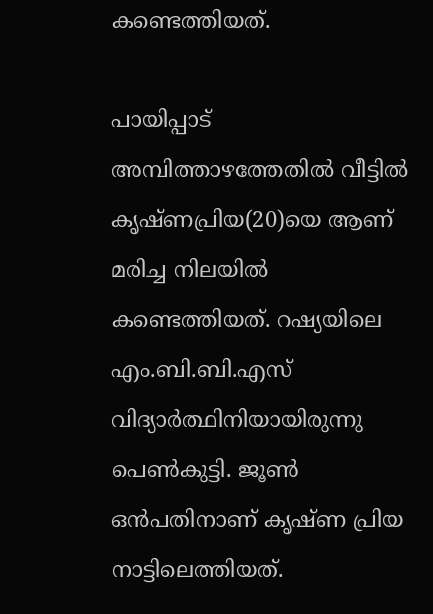കണ്ടെത്തിയത്.

പായിപ്പാട് അമ്പിത്താഴത്തേതിൽ വീട്ടിൽ കൃഷ്ണപ്രിയ(20)യെ ആണ് മരിച്ച നിലയിൽ കണ്ടെത്തിയത്. റഷ്യയിലെ എം.ബി.ബി.എസ് വിദ്യാർത്ഥിനിയായിരുന്നു പെൺകുട്ടി. ജൂൺ ഒൻപതിനാണ് കൃഷ്ണ പ്രിയ നാട്ടിലെത്തിയത്.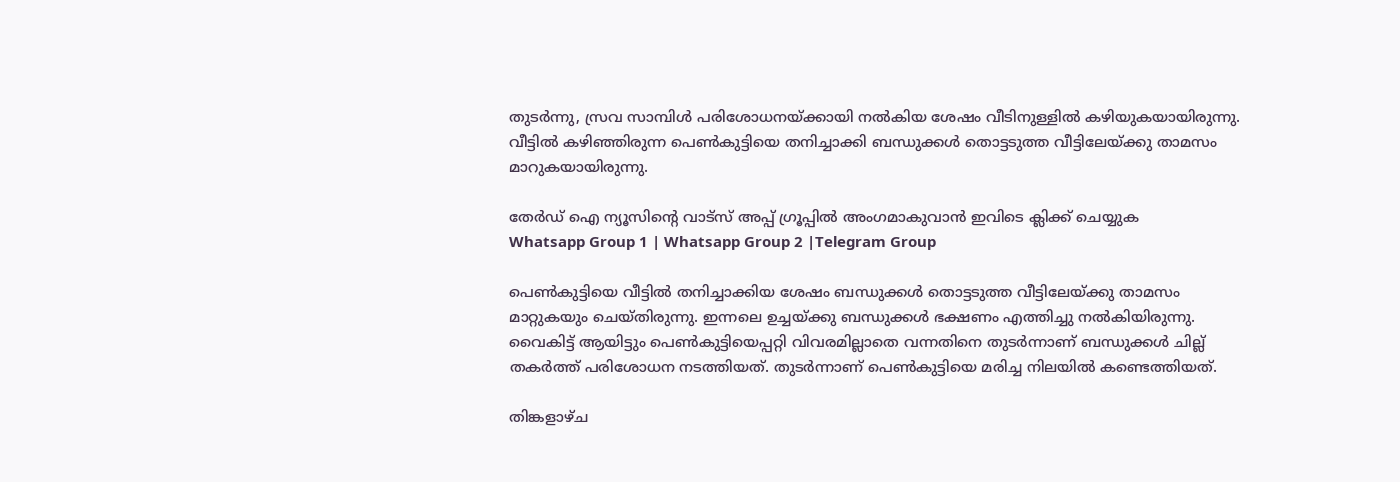തുടർന്നു, സ്രവ സാമ്പിൾ പരിശോധനയ്ക്കായി നൽകിയ ശേഷം വീടിനുള്ളിൽ കഴിയുകയായിരുന്നു. വീട്ടിൽ കഴിഞ്ഞിരുന്ന പെൺകുട്ടിയെ തനിച്ചാക്കി ബന്ധുക്കൾ തൊട്ടടുത്ത വീട്ടിലേയ്ക്കു താമസം മാറുകയായിരുന്നു.

തേർഡ് ഐ ന്യൂസിന്റെ വാട്സ് അപ്പ് ഗ്രൂപ്പിൽ അംഗമാകുവാൻ ഇവിടെ ക്ലിക്ക് ചെയ്യുക
Whatsapp Group 1 | Whatsapp Group 2 |Telegram Group

പെൺകുട്ടിയെ വീട്ടിൽ തനിച്ചാക്കിയ ശേഷം ബന്ധുക്കൾ തൊട്ടടുത്ത വീട്ടിലേയ്ക്കു താമസം മാറ്റുകയും ചെയ്തിരുന്നു. ഇന്നലെ ഉച്ചയ്ക്കു ബന്ധുക്കൾ ഭക്ഷണം എത്തിച്ചു നൽകിയിരുന്നു. വൈകിട്ട് ആയിട്ടും പെൺകുട്ടിയെപ്പറ്റി വിവരമില്ലാതെ വന്നതിനെ തുടർന്നാണ് ബന്ധുക്കൾ ചില്ല് തകർത്ത് പരിശോധന നടത്തിയത്. തുടർന്നാണ് പെൺകുട്ടിയെ മരിച്ച നിലയിൽ കണ്ടെത്തിയത്.

തിങ്കളാഴ്ച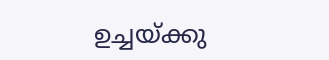ഉച്ചയ്ക്കു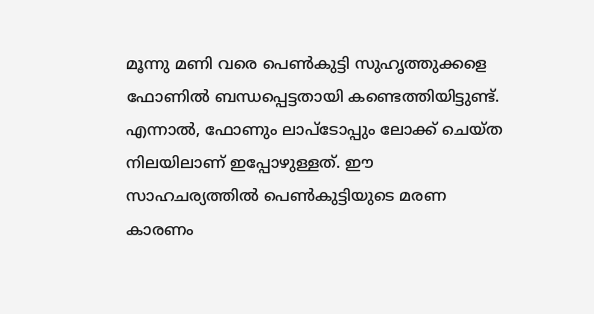മൂന്നു മണി വരെ പെൺകുട്ടി സുഹൃത്തുക്കളെ ഫോണിൽ ബന്ധപ്പെട്ടതായി കണ്ടെത്തിയിട്ടുണ്ട്. എന്നാൽ, ഫോണും ലാപ്‌ടോപ്പും ലോക്ക് ചെയ്ത നിലയിലാണ് ഇപ്പോഴുള്ളത്. ഈ സാഹചര്യത്തിൽ പെൺകുട്ടിയുടെ മരണ കാരണം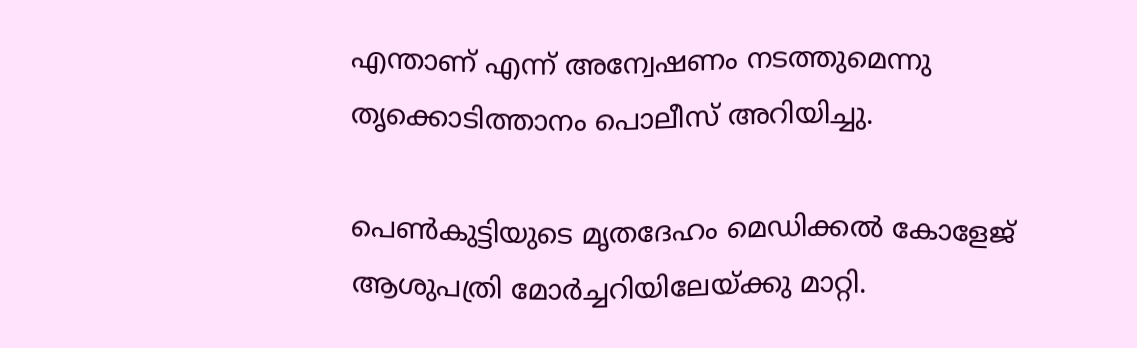എന്താണ് എന്ന് അന്വേഷണം നടത്തുമെന്നു തൃക്കൊടിത്താനം പൊലീസ് അറിയിച്ചു.

പെൺകുട്ടിയുടെ മൃതദേഹം മെഡിക്കൽ കോളേജ് ആശുപത്രി മോർച്ചറിയിലേയ്ക്കു മാറ്റി.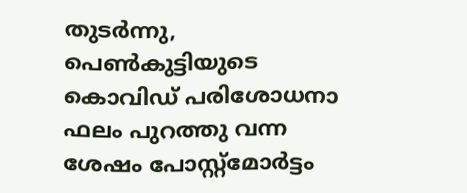തുടർന്നു, പെൺകുട്ടിയുടെ കൊവിഡ് പരിശോധനാ ഫലം പുറത്തു വന്ന ശേഷം പോസ്റ്റ്‌മോർട്ടം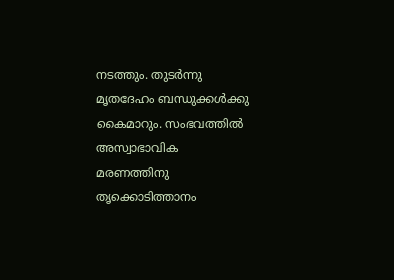നടത്തും. തുടർന്നു മൃതദേഹം ബന്ധുക്കൾക്കു കൈമാറും. സംഭവത്തിൽ അസ്വാഭാവിക മരണത്തിനു തൃക്കൊടിത്താനം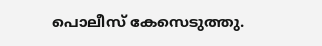പൊലീസ് കേസെടുത്തു.